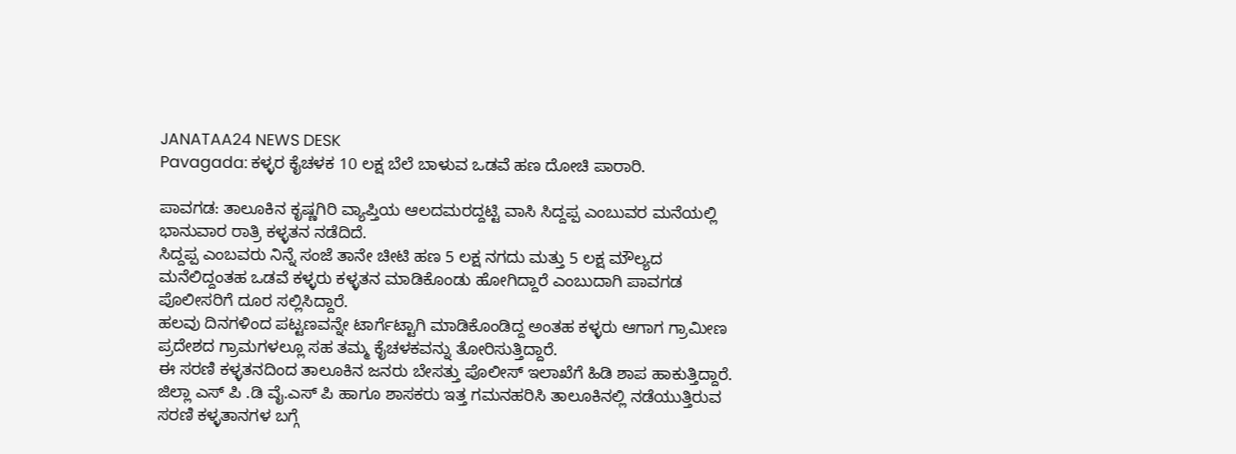JANATAA24 NEWS DESK
Pavagada: ಕಳ್ಳರ ಕೈಚಳಕ 10 ಲಕ್ಷ ಬೆಲೆ ಬಾಳುವ ಒಡವೆ ಹಣ ದೋಚಿ ಪಾರಾರಿ.

ಪಾವಗಡ: ತಾಲೂಕಿನ ಕೃಷ್ಣಗಿರಿ ವ್ಯಾಪ್ತಿಯ ಆಲದಮರದ್ದಟ್ಟಿ ವಾಸಿ ಸಿದ್ದಪ್ಪ ಎಂಬುವರ ಮನೆಯಲ್ಲಿ ಭಾನುವಾರ ರಾತ್ರಿ ಕಳ್ಳತನ ನಡೆದಿದೆ.
ಸಿದ್ದಪ್ಪ ಎಂಬವರು ನಿನ್ನೆ ಸಂಜೆ ತಾನೇ ಚೀಟಿ ಹಣ 5 ಲಕ್ಷ ನಗದು ಮತ್ತು 5 ಲಕ್ಷ ಮೌಲ್ಯದ ಮನೆಲಿದ್ದಂತಹ ಒಡವೆ ಕಳ್ಳರು ಕಳ್ಳತನ ಮಾಡಿಕೊಂಡು ಹೋಗಿದ್ದಾರೆ ಎಂಬುದಾಗಿ ಪಾವಗಡ ಪೊಲೀಸರಿಗೆ ದೂರ ಸಲ್ಲಿಸಿದ್ದಾರೆ.
ಹಲವು ದಿನಗಳಿಂದ ಪಟ್ಟಣವನ್ನೇ ಟಾರ್ಗೆಟ್ಟಾಗಿ ಮಾಡಿಕೊಂಡಿದ್ದ ಅಂತಹ ಕಳ್ಳರು ಆಗಾಗ ಗ್ರಾಮೀಣ ಪ್ರದೇಶದ ಗ್ರಾಮಗಳಲ್ಲೂ ಸಹ ತಮ್ಮ ಕೈಚಳಕವನ್ನು ತೋರಿಸುತ್ತಿದ್ದಾರೆ.
ಈ ಸರಣಿ ಕಳ್ಳತನದಿಂದ ತಾಲೂಕಿನ ಜನರು ಬೇಸತ್ತು ಪೊಲೀಸ್ ಇಲಾಖೆಗೆ ಹಿಡಿ ಶಾಪ ಹಾಕುತ್ತಿದ್ದಾರೆ.
ಜಿಲ್ಲಾ ಎಸ್ ಪಿ .ಡಿ ವೈ.ಎಸ್ ಪಿ ಹಾಗೂ ಶಾಸಕರು ಇತ್ತ ಗಮನಹರಿಸಿ ತಾಲೂಕಿನಲ್ಲಿ ನಡೆಯುತ್ತಿರುವ ಸರಣಿ ಕಳ್ಳತಾನಗಳ ಬಗ್ಗೆ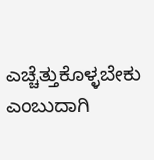ಎಚ್ಚೆತ್ತುಕೊಳ್ಳಬೇಕು ಎಂಬುದಾಗಿ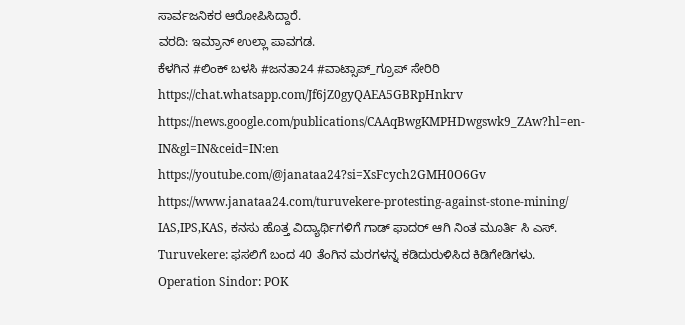ಸಾರ್ವಜನಿಕರ ಆರೋಪಿಸಿದ್ದಾರೆ.
ವರದಿ: ಇಮ್ರಾನ್ ಉಲ್ಲಾ ಪಾವಗಡ.
ಕೆಳಗಿನ #ಲಿಂಕ್ ಬಳಸಿ #ಜನತಾ24 #ವಾಟ್ಸಾಪ್_ಗ್ರೂಪ್ ಸೇರಿರಿ https://chat.whatsapp.com/Jf6jZ0gyQAEA5GBRpHnkrv
https://news.google.com/publications/CAAqBwgKMPHDwgswk9_ZAw?hl=en-IN&gl=IN&ceid=IN:en
https://youtube.com/@janataa24?si=XsFcych2GMH0O6Gv
https://www.janataa24.com/turuvekere-protesting-against-stone-mining/
IAS,IPS,KAS, ಕನಸು ಹೊತ್ತ ವಿದ್ಯಾರ್ಥಿಗಳಿಗೆ ಗಾಡ್ ಫಾದರ್ ಆಗಿ ನಿಂತ ಮೂರ್ತಿ ಸಿ ಎಸ್.
Turuvekere: ಫಸಲಿಗೆ ಬಂದ 40 ತೆಂಗಿನ ಮರಗಳನ್ನ ಕಡಿದುರುಳಿಸಿದ ಕಿಡಿಗೇಡಿಗಳು.
Operation Sindor: POK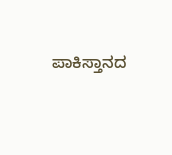ಪಾಕಿಸ್ತಾನದ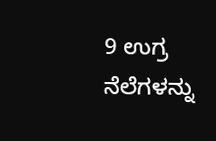9 ಉಗ್ರ ನೆಲೆಗಳನ್ನು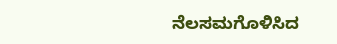ನೆಲಸಮಗೊಳಿಸಿದ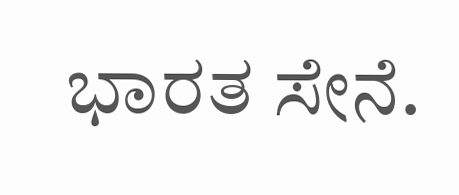ಭಾರತ ಸೇನೆ.